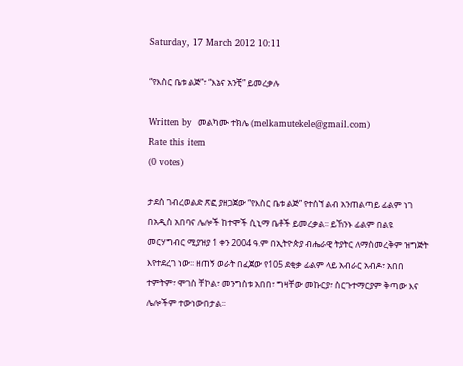Saturday, 17 March 2012 10:11

“የእስር ቤቱ ልጅ”፣ “እኔና አንቺ” ይመረቃሉ

Written by  መልካሙ ተክሌ (melkamutekele@gmail.com)
Rate this item
(0 votes)

ታደሰ ገብረወልድ ጽፎ ያዘጋጀው “የእስር ቤቱ ልጅ” የተሰኘ ልብ አንጠልጣይ ፊልም ነገ በአዲስ አበባና ሌሎች ከተሞች ሲኒማ ቤቶች ይመረቃል፡፡ ይኸንኑ ፊልም በልዩ መርሃግብር ሚያዝያ 1 ቀን 2004 ዓ.ም በኢትዮጵያ ብሔራዊ ትያትር ለማስመረቅም ዝግጅት እየተደረገ ነው፡፡ ዘጠኝ ወራት በፈጀው የ105 ደቂቃ ፊልም ላይ አብራር አብዶ፣ አበበ ተምትም፣ ሞገስ ቸኮል፣ መንግስቱ አበበ፣ ግዛቸው መኩርያ፣ ስርጉተማርያም ቅጣው እና ሌሎችም ተውነውበታል፡፡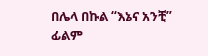በሌላ በኩል “እኔና አንቺ” ፊልም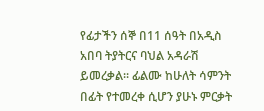የፊታችን ሰኞ በ11 ሰዓት በአዲስ አበባ ትያትርና ባህል አዳራሽ ይመረቃል፡፡ ፊልሙ ከሁለት ሳምንት በፊት የተመረቀ ሲሆን ያሁኑ ምርቃት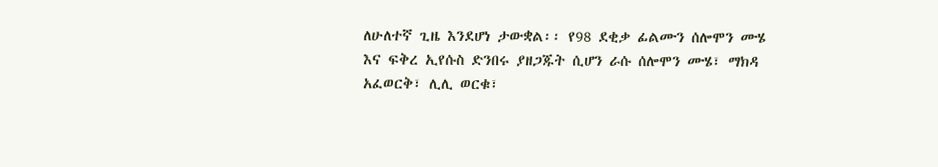ለሁለተኛ ጊዜ እንደሆነ ታውቋል፡፡ የ98 ደቂቃ ፊልሙን ሰሎሞን ሙሄ እና ፍቅረ ኢየሱስ ድንበሩ ያዘጋጁት ሲሆን ራሱ ሰሎሞን ሙሄ፣ ማክዳ አፈወርቅ፣ ሊሊ ወርቁ፣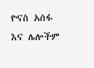ዮናስ አሰፋ እና ሌሎችም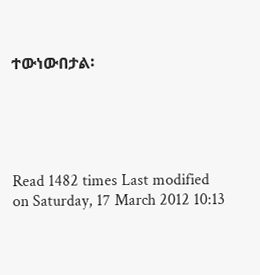ተውነውበታል፡





Read 1482 times Last modified on Saturday, 17 March 2012 10:13